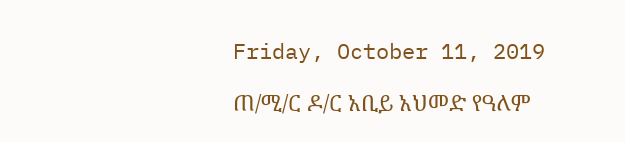Friday, October 11, 2019

ጠ/ሚ/ር ዶ/ር አቢይ አህመድ የዓለም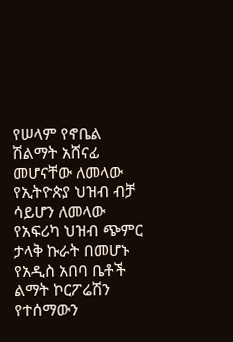የሠላም የኖቤል ሽልማት አሸናፊ መሆናቸው ለመላው የኢትዮጵያ ህዝብ ብቻ ሳይሆን ለመላው የአፍሪካ ህዝብ ጭምር ታላቅ ኩራት በመሆኑ የአዲስ አበባ ቤቶች ልማት ኮርፖሬሽን የተሰማውን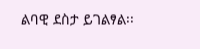ልባዊ ደስታ ይገልፃል፡፡